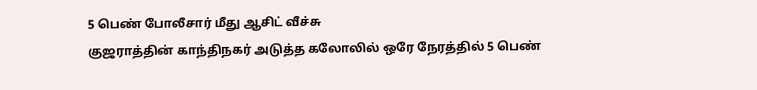5 பெண் போலீசார் மீது ஆசிட் வீச்சு
குஜராத்தின் காந்திநகர் அடுத்த கலோலில் ஒரே நேரத்தில் 5 பெண்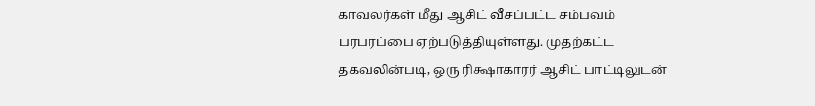காவலர்கள் மீது ஆசிட் வீசப்பட்ட சம்பவம் பரபரப்பை ஏற்படுத்தியுள்ளது. முதற்கட்ட தகவலின்படி, ஒரு ரிக்ஷாகாரர் ஆசிட் பாட்டிலுடன்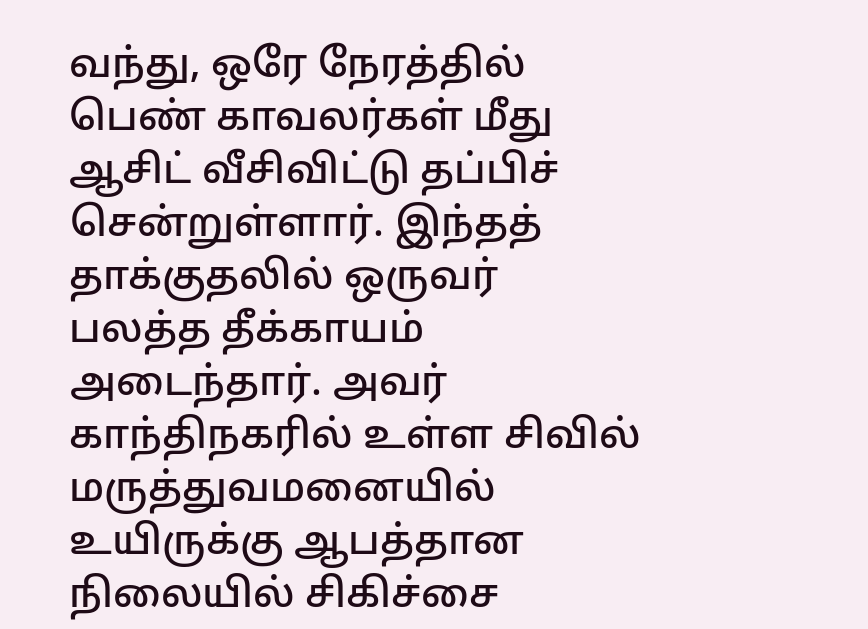வந்து, ஒரே நேரத்தில் பெண் காவலர்கள் மீது ஆசிட் வீசிவிட்டு தப்பிச் சென்றுள்ளார். இந்தத் தாக்குதலில் ஒருவர் பலத்த தீக்காயம் அடைந்தார். அவர் காந்திநகரில் உள்ள சிவில் மருத்துவமனையில் உயிருக்கு ஆபத்தான நிலையில் சிகிச்சை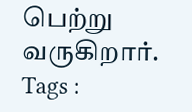பெற்று வருகிறார்.
Tags :